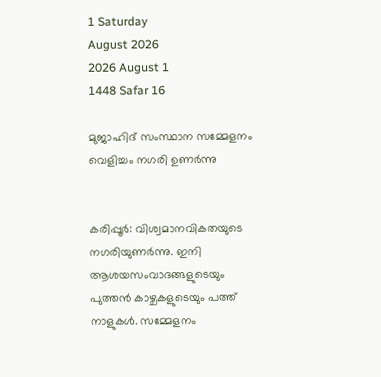1 Saturday
August 2026
2026 August 1
1448 Safar 16

മുജാഹിദ് സംസ്ഥാന സമ്മേളനം വെളിച്ചം നഗരി ഉണര്‍ന്നു


കരിപ്പൂര്‍: വിശ്വമാനവികതയുടെ നഗരിയുണര്‍ന്നു. ഇനി ആശയസംവാദങ്ങളുടെയും പുത്തന്‍ കാഴ്ചകളുടെയും പത്ത് നാളുകള്‍. സമ്മേളനം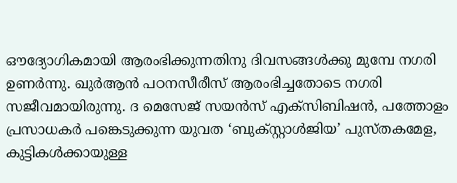ഔദ്യോഗികമായി ആരംഭിക്കുന്നതിനു ദിവസങ്ങള്‍ക്കു മുമ്പേ നഗരി ഉണര്‍ന്നു. ഖുര്‍ആന്‍ പഠനസീരീസ് ആരംഭിച്ചതോടെ നഗരി സജീവമായിരുന്നു. ദ മെസേജ് സയന്‍സ് എക്‌സിബിഷന്‍, പത്തോളം പ്രസാധകര്‍ പങ്കെടുക്കുന്ന യുവത ‘ബുക്സ്റ്റാള്‍ജിയ’ പുസ്തകമേള, കുട്ടികള്‍ക്കായുള്ള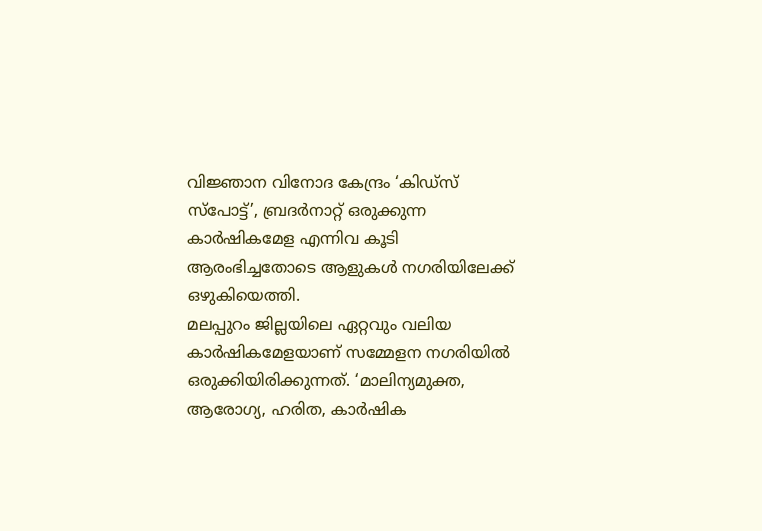വിജ്ഞാന വിനോദ കേന്ദ്രം ‘കിഡ്‌സ് സ്‌പോട്ട്’, ബ്രദര്‍നാറ്റ് ഒരുക്കുന്ന കാര്‍ഷികമേള എന്നിവ കൂടി ആരംഭിച്ചതോടെ ആളുകള്‍ നഗരിയിലേക്ക് ഒഴുകിയെത്തി.
മലപ്പുറം ജില്ലയിലെ ഏറ്റവും വലിയ കാര്‍ഷികമേളയാണ് സമ്മേളന നഗരിയില്‍ ഒരുക്കിയിരിക്കുന്നത്. ‘മാലിന്യമുക്ത, ആരോഗ്യ, ഹരിത, കാര്‍ഷിക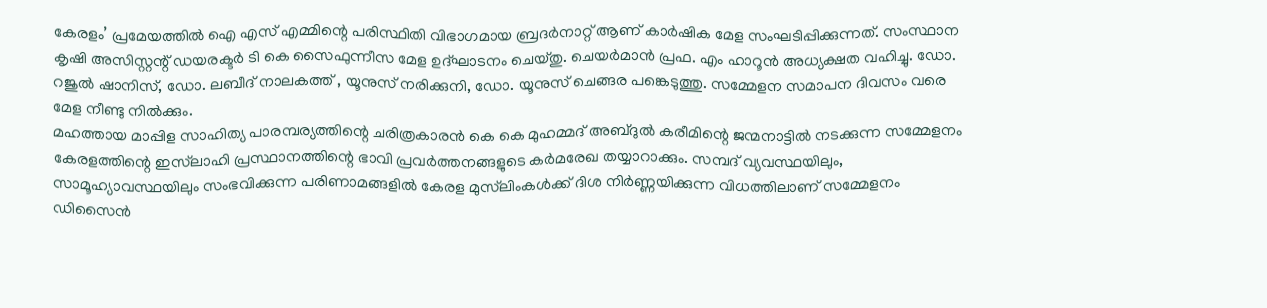കേരളം’ പ്രമേയത്തില്‍ ഐ എസ് എമ്മിന്റെ പരിസ്ഥിതി വിഭാഗമായ ബ്രദര്‍നാറ്റ് ആണ് കാര്‍ഷിക മേള സംഘടിപ്പിക്കുന്നത്. സംസ്ഥാന കൃഷി അസിസ്റ്റന്റ് ഡയരക്ടര്‍ ടി കെ സൈഫുന്നീസ മേള ഉദ്ഘാടനം ചെയ്തു. ചെയര്‍മാന്‍ പ്രഫ. എം ഹാറൂന്‍ അധ്യക്ഷത വഹിച്ചു. ഡോ. റജുല്‍ ഷാനിസ്, ഡോ. ലബീദ് നാലകത്ത് , യൂനുസ് നരിക്കുനി, ഡോ. യൂനുസ് ചെങ്ങര പങ്കെടുത്തു. സമ്മേളന സമാപന ദിവസം വരെ മേള നീണ്ടു നില്‍ക്കും.
മഹത്തായ മാപ്പിള സാഹിത്യ പാരമ്പര്യത്തിന്റെ ചരിത്രകാരന്‍ കെ കെ മുഹമ്മദ് അബ്ദുല്‍ കരീമിന്റെ ജന്മനാട്ടില്‍ നടക്കുന്ന സമ്മേളനം കേരളത്തിന്റെ ഇസ്‌ലാഹി പ്രസ്ഥാനത്തിന്റെ ഭാവി പ്രവര്‍ത്തനങ്ങളുടെ കര്‍മരേഖ തയ്യാറാക്കും. സമ്പദ് വ്യവസ്ഥയിലും, സാമൂഹ്യാവസ്ഥയിലും സംഭവിക്കുന്ന പരിണാമങ്ങളില്‍ കേരള മുസ്‌ലിംകള്‍ക്ക് ദിശ നിര്‍ണ്ണയിക്കുന്ന വിധത്തിലാണ് സമ്മേളനം ഡിസൈന്‍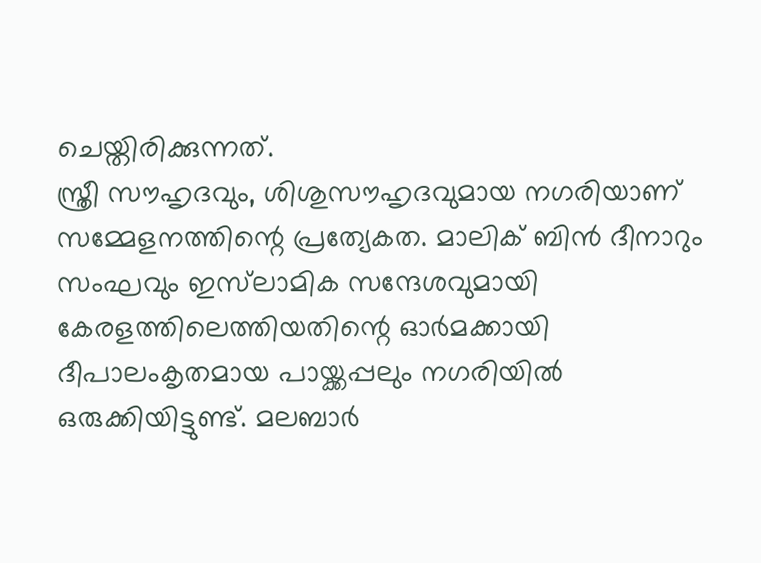ചെയ്തിരിക്കുന്നത്.
സ്ത്രീ സൗഹൃദവും, ശിശുസൗഹൃദവുമായ നഗരിയാണ് സമ്മേളനത്തിന്റെ പ്രത്യേകത. മാലിക് ബിന്‍ ദീനാറും സംഘവും ഇസ്‌ലാമിക സന്ദേശവുമായി കേരളത്തിലെത്തിയതിന്റെ ഓര്‍മക്കായി ദീപാലംകൃതമായ പായ്ക്കപ്പലും നഗരിയില്‍ ഒരുക്കിയിട്ടുണ്ട്. മലബാര്‍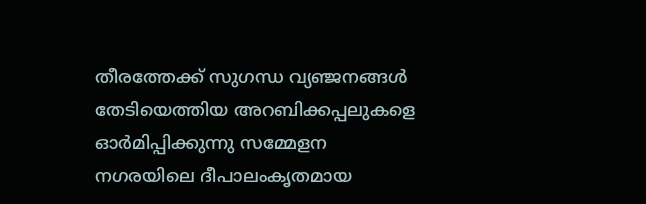തീരത്തേക്ക് സുഗന്ധ വ്യഞ്ജനങ്ങള്‍ തേടിയെത്തിയ അറബിക്കപ്പലുകളെ ഓര്‍മിപ്പിക്കുന്നു സമ്മേളന നഗരയിലെ ദീപാലംകൃതമായ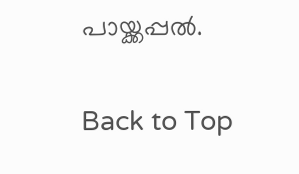പായ്ക്കപ്പല്‍.

Back to Top